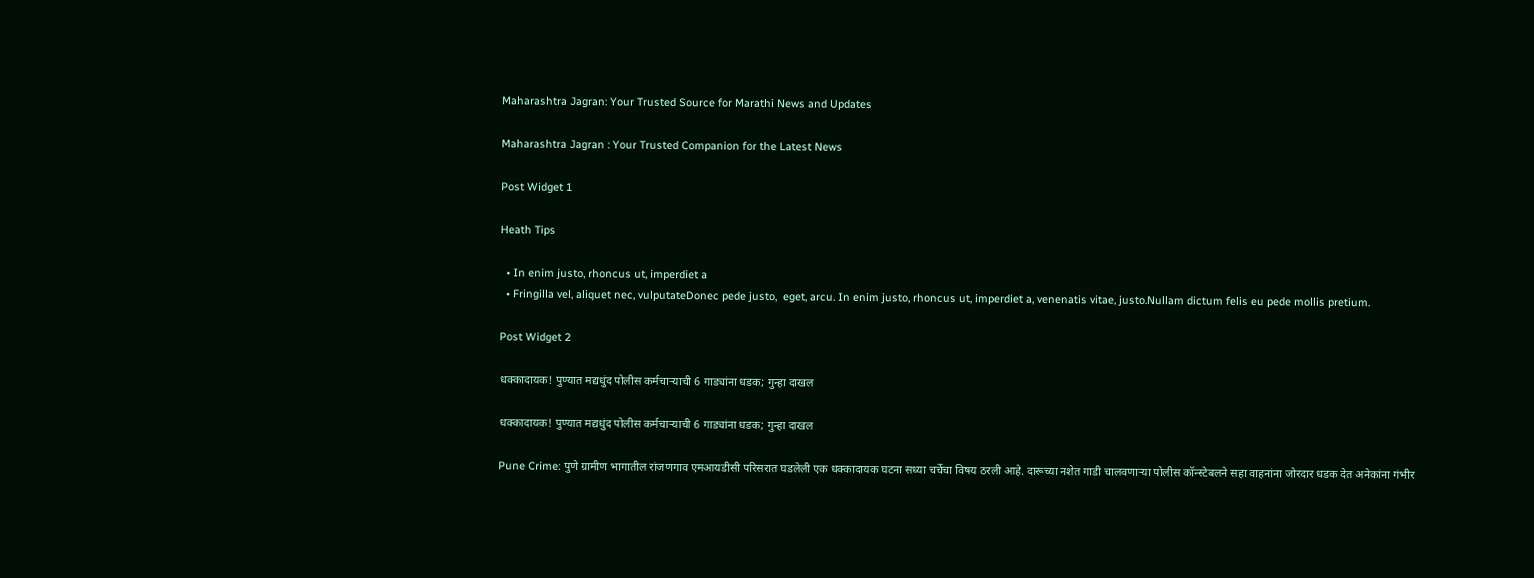Maharashtra Jagran: Your Trusted Source for Marathi News and Updates

Maharashtra Jagran : Your Trusted Companion for the Latest News

Post Widget 1

Heath Tips

  • In enim justo, rhoncus ut, imperdiet a
  • Fringilla vel, aliquet nec, vulputateDonec pede justo,  eget, arcu. In enim justo, rhoncus ut, imperdiet a, venenatis vitae, justo.Nullam dictum felis eu pede mollis pretium.

Post Widget 2

धक्कादायक! पुण्यात मद्यधुंद पोलीस कर्मचाऱ्याची 6 गाड्यांना धडक; गुन्हा दाखल

धक्कादायक! पुण्यात मद्यधुंद पोलीस कर्मचाऱ्याची 6 गाड्यांना धडक; गुन्हा दाखल

Pune Crime: पुणे ग्रामीण भागातील रांजणगाव एमआयडीसी परिसरात घडलेली एक धक्कादायक घटना सध्या चर्चेचा विषय ठरली आहे. दारूच्या नशेत गाडी चालवणाऱ्या पोलीस कॉन्स्टेबलने सहा वाहनांना जोरदार धडक देत अनेकांना गंभीर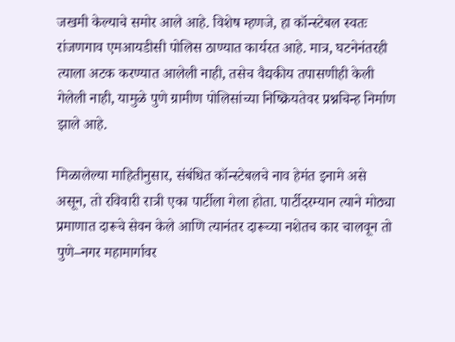जखमी केल्याचे समोर आले आहे. विशेष म्हणजे, हा कॉन्स्टेबल स्वतः रांजणगाव एमआयडीसी पोलिस ठाण्यात कार्यरत आहे. मात्र, घटनेनंतरही त्याला अटक करण्यात आलेली नाही, तसेच वैद्यकीय तपासणीही केली गेलेली नाही, यामुळे पुणे ग्रामीण पोलिसांच्या निष्क्रियतेवर प्रश्नचिन्ह निर्माण झाले आहे.

मिळालेल्या माहितीनुसार, संबंधित कॉन्स्टेबलचे नाव हेमंत इनामे असे असून, तो रविवारी रात्री एका पार्टीला गेला होता. पार्टीदरम्यान त्याने मोठ्या प्रमाणात दारूचे सेवन केले आणि त्यानंतर दारूच्या नशेतच कार चालवून तो पुणे–नगर महामार्गावर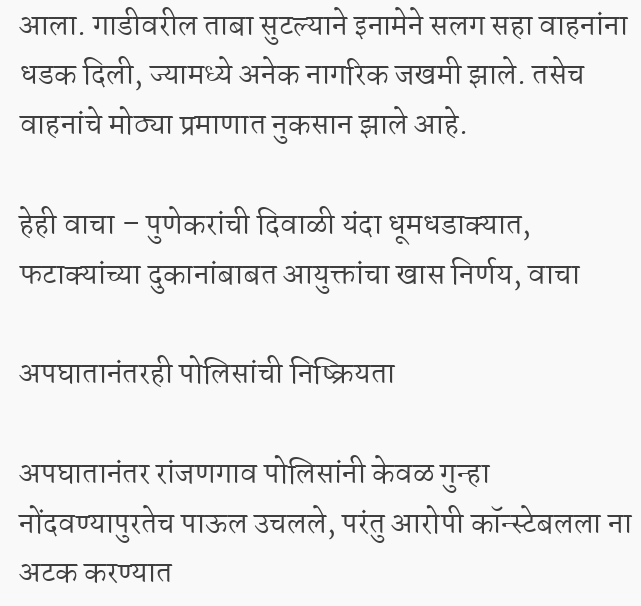आला. गाडीवरील ताबा सुटल्याने इनामेने सलग सहा वाहनांना धडक दिली, ज्यामध्ये अनेक नागरिक जखमी झाले. तसेच वाहनांचे मोठ्या प्रमाणात नुकसान झाले आहे.

हेही वाचा – पुणेकरांची दिवाळी यंदा धूमधडाक्यात, फटाक्यांच्या दुकानांबाबत आयुक्तांचा खास निर्णय, वाचा

अपघातानंतरही पोलिसांची निष्क्रियता

अपघातानंतर रांजणगाव पोलिसांनी केवळ गुन्हा नोंदवण्यापुरतेच पाऊल उचलले, परंतु आरोपी कॉन्स्टेबलला ना अटक करण्यात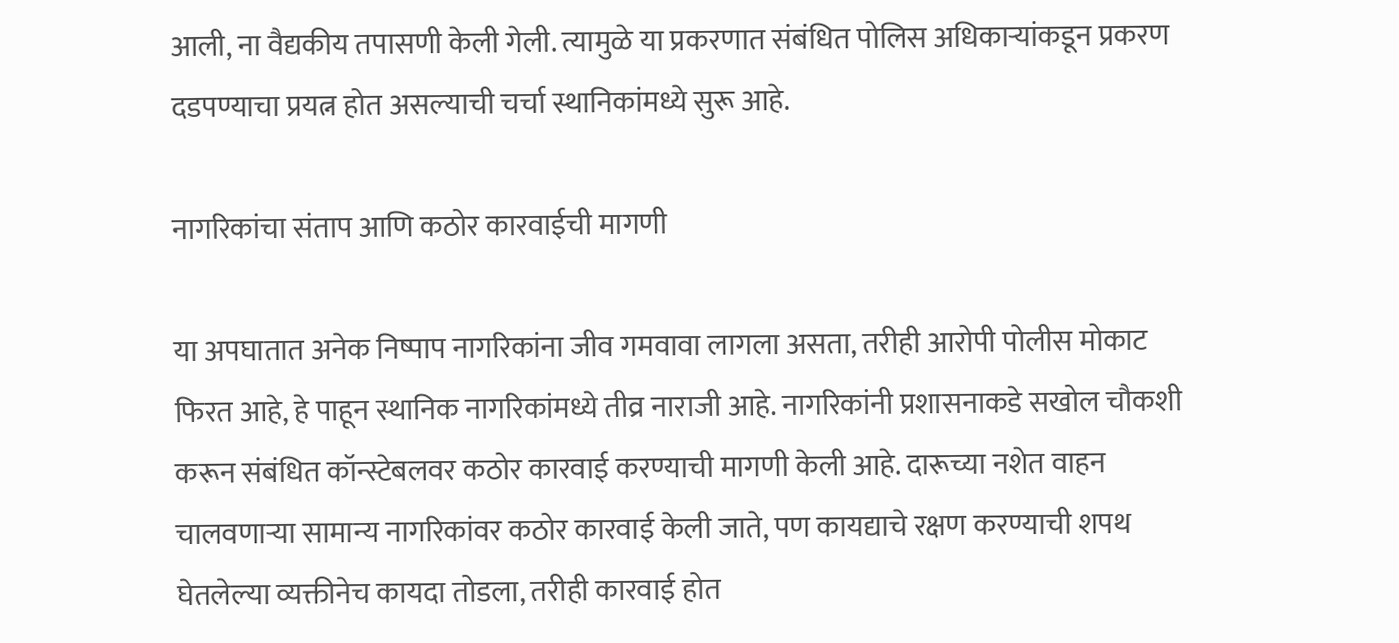आली, ना वैद्यकीय तपासणी केली गेली. त्यामुळे या प्रकरणात संबंधित पोलिस अधिकाऱ्यांकडून प्रकरण दडपण्याचा प्रयत्न होत असल्याची चर्चा स्थानिकांमध्ये सुरू आहे.

नागरिकांचा संताप आणि कठोर कारवाईची मागणी

या अपघातात अनेक निष्पाप नागरिकांना जीव गमवावा लागला असता, तरीही आरोपी पोलीस मोकाट फिरत आहे, हे पाहून स्थानिक नागरिकांमध्ये तीव्र नाराजी आहे. नागरिकांनी प्रशासनाकडे सखोल चौकशी करून संबंधित कॉन्स्टेबलवर कठोर कारवाई करण्याची मागणी केली आहे. दारूच्या नशेत वाहन चालवणाऱ्या सामान्य नागरिकांवर कठोर कारवाई केली जाते, पण कायद्याचे रक्षण करण्याची शपथ घेतलेल्या व्यक्तीनेच कायदा तोडला, तरीही कारवाई होत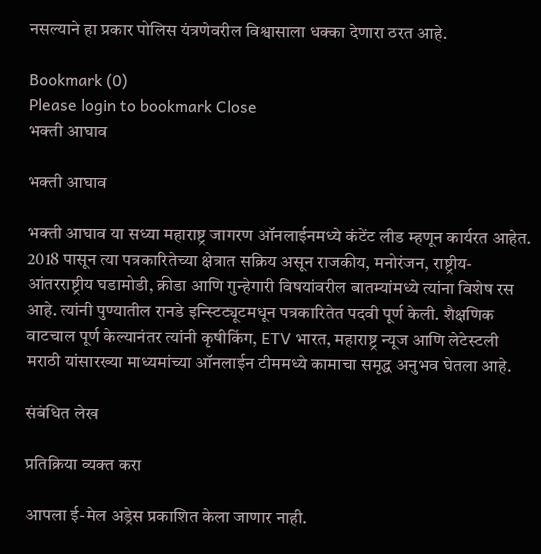नसल्याने हा प्रकार पोलिस यंत्रणेवरील विश्वासाला धक्का देणारा ठरत आहे.

Bookmark (0)
Please login to bookmark Close
भक्ती आघाव

भक्ती आघाव

भक्ती आघाव या सध्या महाराष्ट्र जागरण ऑनलाईनमध्ये कंटेंट लीड म्हणून कार्यरत आहेत. 2018 पासून त्या पत्रकारितेच्या क्षेत्रात सक्रिय असून राजकीय, मनोरंजन, राष्ट्रीय-आंतरराष्ट्रीय घडामोडी, क्रीडा आणि गुन्हेगारी विषयांवरील बातम्यांमध्ये त्यांना विशेष रस आहे. त्यांनी पुण्यातील रानडे इन्स्टिट्यूटमधून पत्रकारितेत पदवी पूर्ण केली. शैक्षणिक वाटचाल पूर्ण केल्यानंतर त्यांनी कृषीकिंग, ETV भारत, महाराष्ट्र न्यूज आणि लेटेस्टली मराठी यांसारख्या माध्यमांच्या ऑनलाईन टीममध्ये कामाचा समृद्ध अनुभव घेतला आहे.

संबंधित लेख

प्रतिक्रिया व्यक्त करा

आपला ई-मेल अड्रेस प्रकाशित केला जाणार नाही.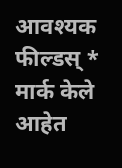आवश्यक फील्डस् * मार्क केले आहेत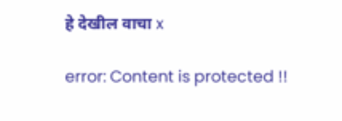हे देखील वाचा x

error: Content is protected !!